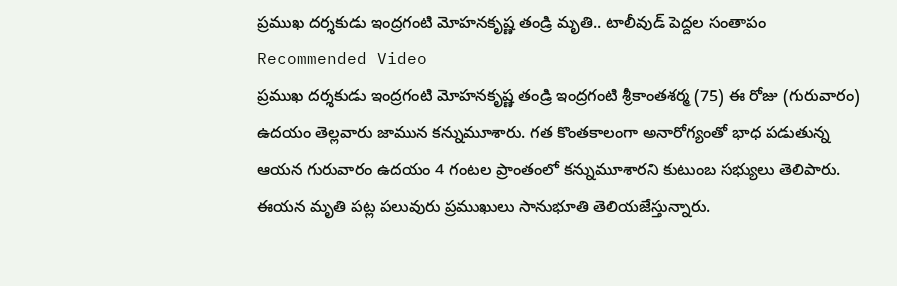ప్రముఖ దర్శకుడు ఇంద్రగంటి మోహనకృష్ణ తండ్రి మృతి.. టాలీవుడ్ పెద్దల సంతాపం
Recommended Video
ప్రముఖ దర్శకుడు ఇంద్రగంటి మోహనకృష్ణ తండ్రి ఇంద్రగంటి శ్రీకాంతశర్మ (75) ఈ రోజు (గురువారం) ఉదయం తెల్లవారు జామున కన్నుమూశారు. గత కొంతకాలంగా అనారోగ్యంతో భాధ పడుతున్న ఆయన గురువారం ఉదయం 4 గంటల ప్రాంతంలో కన్నుమూశారని కుటుంబ సభ్యులు తెలిపారు. ఈయన మృతి పట్ల పలువురు ప్రముఖులు సానుభూతి తెలియజేస్తున్నారు.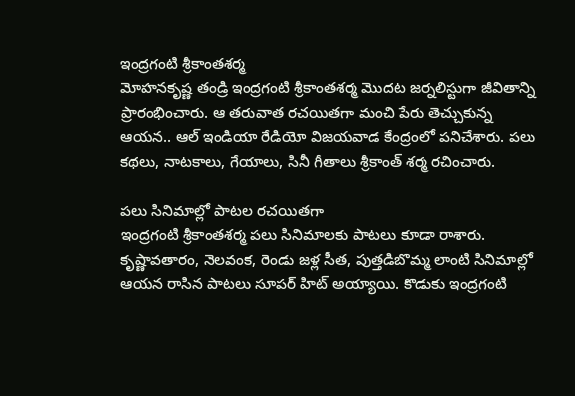ఇంద్రగంటి శ్రీకాంతశర్మ
మోహనకృష్ణ తండ్రి ఇంద్రగంటి శ్రీకాంతశర్మ మొదట జర్నలిస్టుగా జీవితాన్ని ప్రారంభించారు. ఆ తరువాత రచయితగా మంచి పేరు తెచ్చుకున్న ఆయన.. ఆల్ ఇండియా రేడియో విజయవాడ కేంద్రంలో పనిచేశారు. పలు కథలు, నాటకాలు, గేయాలు, సినీ గీతాలు శ్రీకాంత్ శర్మ రచించారు.

పలు సినిమాల్లో పాటల రచయితగా
ఇంద్రగంటి శ్రీకాంతశర్మ పలు సినిమాలకు పాటలు కూడా రాశారు. కృష్ణావతారం, నెలవంక, రెండు జళ్ల సీత, పుత్తడిబొమ్మ లాంటి సినిమాల్లో ఆయన రాసిన పాటలు సూపర్ హిట్ అయ్యాయి. కొడుకు ఇంద్రగంటి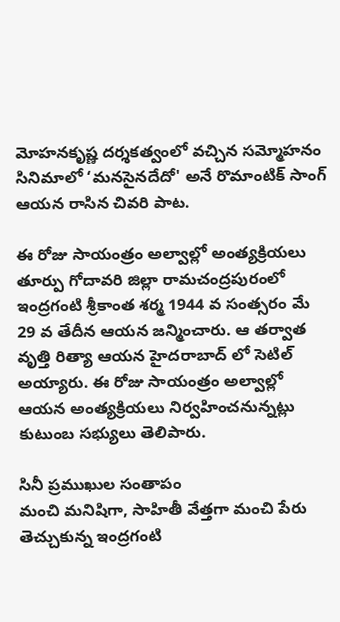మోహనకృష్ణ దర్శకత్వంలో వచ్చిన సమ్మోహనం సినిమాలో ‘మనసైనదేదో' అనే రొమాంటిక్ సాంగ్ ఆయన రాసిన చివరి పాట.

ఈ రోజు సాయంత్రం అల్వాల్లో అంత్యక్రియలు
తూర్పు గోదావరి జిల్లా రామచంద్రపురంలో ఇంద్రగంటి శ్రీకాంత శర్మ 1944 వ సంత్సరం మే 29 వ తేదీన ఆయన జన్మించారు. ఆ తర్వాత వృత్తి రిత్యా ఆయన హైదరాబాద్ లో సెటిల్ అయ్యారు. ఈ రోజు సాయంత్రం అల్వాల్లో ఆయన అంత్యక్రియలు నిర్వహించనున్నట్లు కుటుంబ సభ్యులు తెలిపారు.

సినీ ప్రముఖుల సంతాపం
మంచి మనిషిగా, సాహితీ వేత్తగా మంచి పేరు తెచ్చుకున్న ఇంద్రగంటి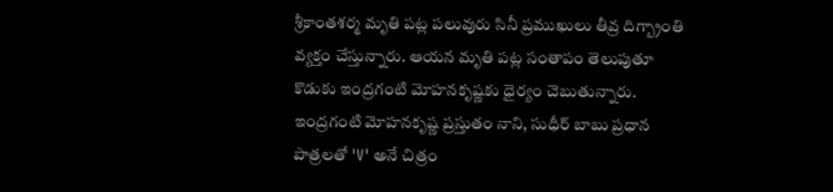శ్రీకాంతశర్మ మృతి పట్ల పలువురు సినీ ప్రముఖులు తీవ్ర దిగ్బ్రాంతి వ్యక్తం చేస్తున్నారు. ఆయన మృతి పట్ల సంతాపం తెలుపుతూ కొడుకు ఇంద్రగంటి మోహనకృష్ణకు ధైర్యం చెబుతున్నారు. ఇంద్రగంటి మోహనకృష్ణ ప్రస్తుతం నాని, సుధీర్ బాబు ప్రధాన పాత్రలతో 'V' అనే చిత్రం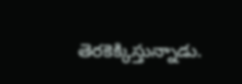తెరకెక్కిస్తున్నాడు.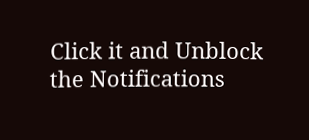Click it and Unblock the Notifications